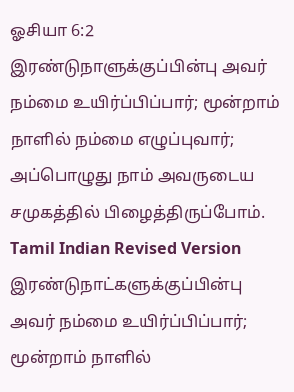ஓசியா 6:2
இரண்டுநாளுக்குப்பின்பு அவர் நம்மை உயிர்ப்பிப்பார்; மூன்றாம் நாளில் நம்மை எழுப்புவார்; அப்பொழுது நாம் அவருடைய சமுகத்தில் பிழைத்திருப்போம்.
Tamil Indian Revised Version
இரண்டுநாட்களுக்குப்பின்பு அவர் நம்மை உயிர்ப்பிப்பார்; மூன்றாம் நாளில்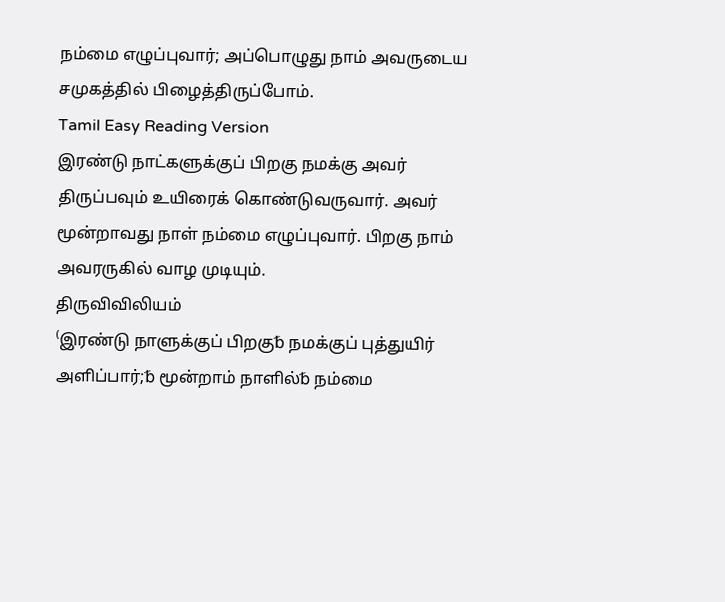நம்மை எழுப்புவார்; அப்பொழுது நாம் அவருடைய சமுகத்தில் பிழைத்திருப்போம்.
Tamil Easy Reading Version
இரண்டு நாட்களுக்குப் பிறகு நமக்கு அவர் திருப்பவும் உயிரைக் கொண்டுவருவார். அவர் மூன்றாவது நாள் நம்மை எழுப்புவார். பிறகு நாம் அவரருகில் வாழ முடியும்.
திருவிவிலியம்
⁽இரண்டு நாளுக்குப் பிறகு␢ நமக்குப் புத்துயிர் அளிப்பார்;␢ மூன்றாம் நாளில்␢ நம்மை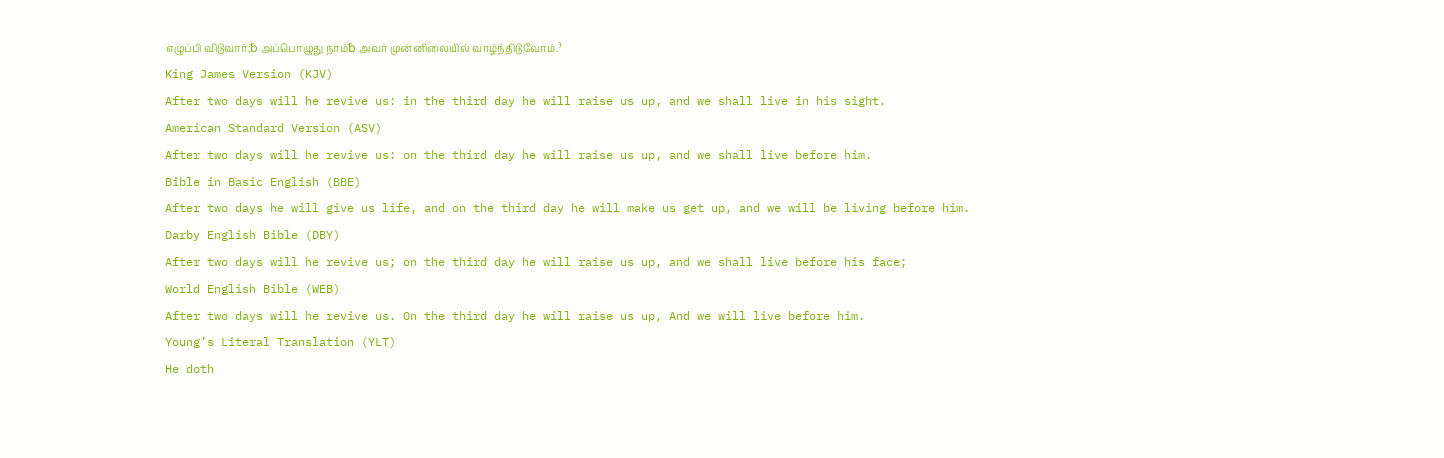எழுப்பி விடுவார்;␢ அப்பொழுது நாம்␢ அவர் முன்னிலையில் வாழ்ந்திடுவோம்.⁾
King James Version (KJV)
After two days will he revive us: in the third day he will raise us up, and we shall live in his sight.
American Standard Version (ASV)
After two days will he revive us: on the third day he will raise us up, and we shall live before him.
Bible in Basic English (BBE)
After two days he will give us life, and on the third day he will make us get up, and we will be living before him.
Darby English Bible (DBY)
After two days will he revive us; on the third day he will raise us up, and we shall live before his face;
World English Bible (WEB)
After two days will he revive us. On the third day he will raise us up, And we will live before him.
Young’s Literal Translation (YLT)
He doth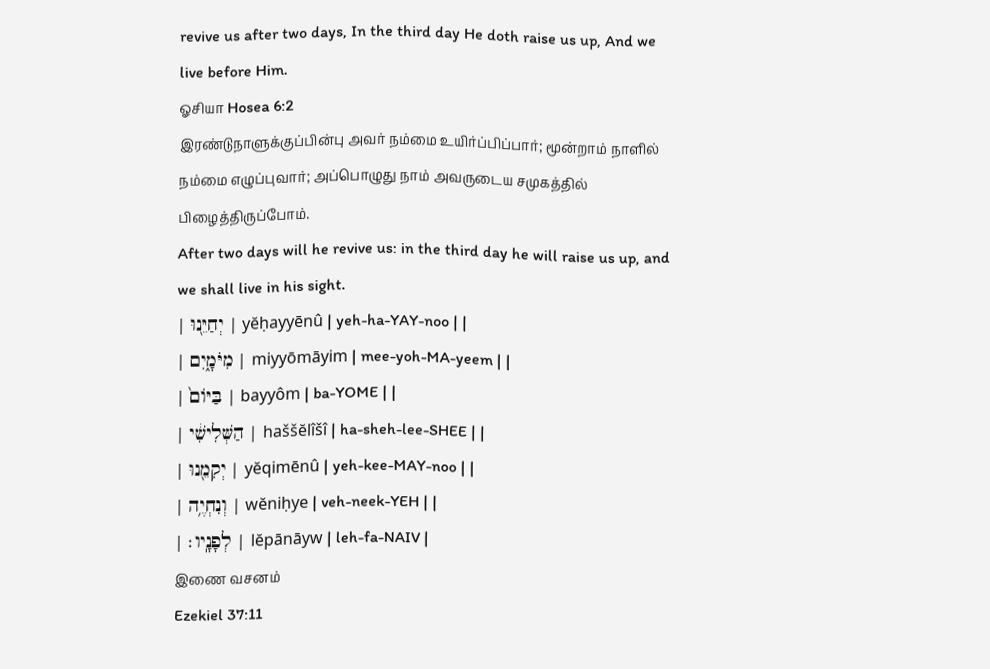revive us after two days, In the third day He doth raise us up, And we live before Him.
ஓசியா Hosea 6:2
இரண்டுநாளுக்குப்பின்பு அவர் நம்மை உயிர்ப்பிப்பார்; மூன்றாம் நாளில் நம்மை எழுப்புவார்; அப்பொழுது நாம் அவருடைய சமுகத்தில் பிழைத்திருப்போம்.
After two days will he revive us: in the third day he will raise us up, and we shall live in his sight.
| יְחַיֵּ֖נוּ | yĕḥayyēnû | yeh-ha-YAY-noo | |
| מִיֹּמָ֑יִם | miyyōmāyim | mee-yoh-MA-yeem | |
| בַּיּוֹם֙ | bayyôm | ba-YOME | |
| הַשְּׁלִישִׁ֔י | haššĕlîšî | ha-sheh-lee-SHEE | |
| יְקִמֵ֖נוּ | yĕqimēnû | yeh-kee-MAY-noo | |
| וְנִחְיֶ֥ה | wĕniḥye | veh-neek-YEH | |
| לְפָנָֽיו׃ | lĕpānāyw | leh-fa-NAIV |
இணை வசனம்
Ezekiel 37:11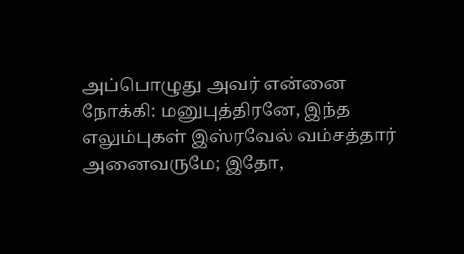அப்பொழுது அவர் என்னை நோக்கி: மனுபுத்திரனே, இந்த எலும்புகள் இஸ்ரவேல் வம்சத்தார் அனைவருமே; இதோ,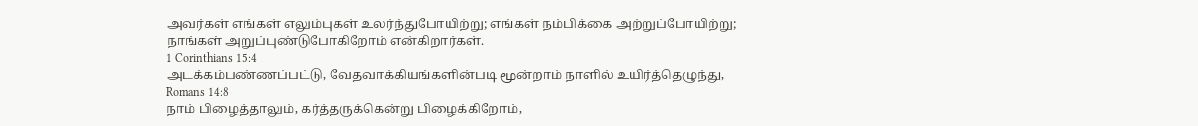அவர்கள் எங்கள் எலும்புகள் உலர்ந்துபோயிற்று; எங்கள் நம்பிக்கை அற்றுப்போயிற்று; நாங்கள் அறுப்புண்டுபோகிறோம் என்கிறார்கள்.
1 Corinthians 15:4
அடக்கம்பண்ணப்பட்டு, வேதவாக்கியங்களின்படி மூன்றாம் நாளில் உயிர்த்தெழுந்து,
Romans 14:8
நாம் பிழைத்தாலும், கர்த்தருக்கென்று பிழைக்கிறோம்,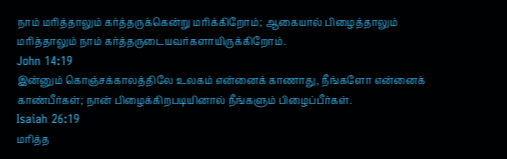நாம் மரித்தாலும் கர்த்தருக்கென்று மரிக்கிறோம்; ஆகையால் பிழைத்தாலும் மரித்தாலும் நாம் கர்த்தருடையவர்களாயிருக்கிறோம்.
John 14:19
இன்னும் கொஞ்சக்காலத்திலே உலகம் என்னைக் காணாது, நீங்களோ என்னைக் காண்பீர்கள்; நான் பிழைக்கிறபடியினால் நீங்களும் பிழைப்பீர்கள்.
Isaiah 26:19
மரித்த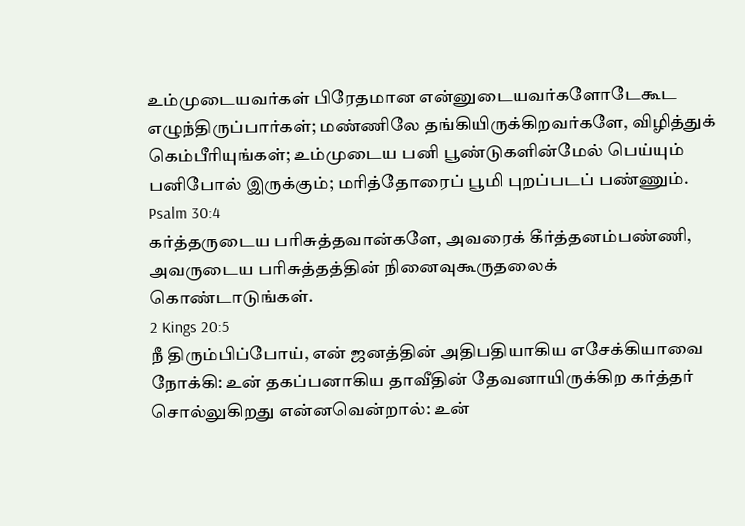உம்முடையவர்கள் பிரேதமான என்னுடையவர்களோடேகூட எழுந்திருப்பார்கள்; மண்ணிலே தங்கியிருக்கிறவர்களே, விழித்துக் கெம்பீரியுங்கள்; உம்முடைய பனி பூண்டுகளின்மேல் பெய்யும் பனிபோல் இருக்கும்; மரித்தோரைப் பூமி புறப்படப் பண்ணும்.
Psalm 30:4
கர்த்தருடைய பரிசுத்தவான்களே, அவரைக் கீர்த்தனம்பண்ணி, அவருடைய பரிசுத்தத்தின் நினைவுகூருதலைக் கொண்டாடுங்கள்.
2 Kings 20:5
நீ திரும்பிப்போய், என் ஜனத்தின் அதிபதியாகிய எசேக்கியாவை நோக்கி: உன் தகப்பனாகிய தாவீதின் தேவனாயிருக்கிற கர்த்தர் சொல்லுகிறது என்னவென்றால்: உன்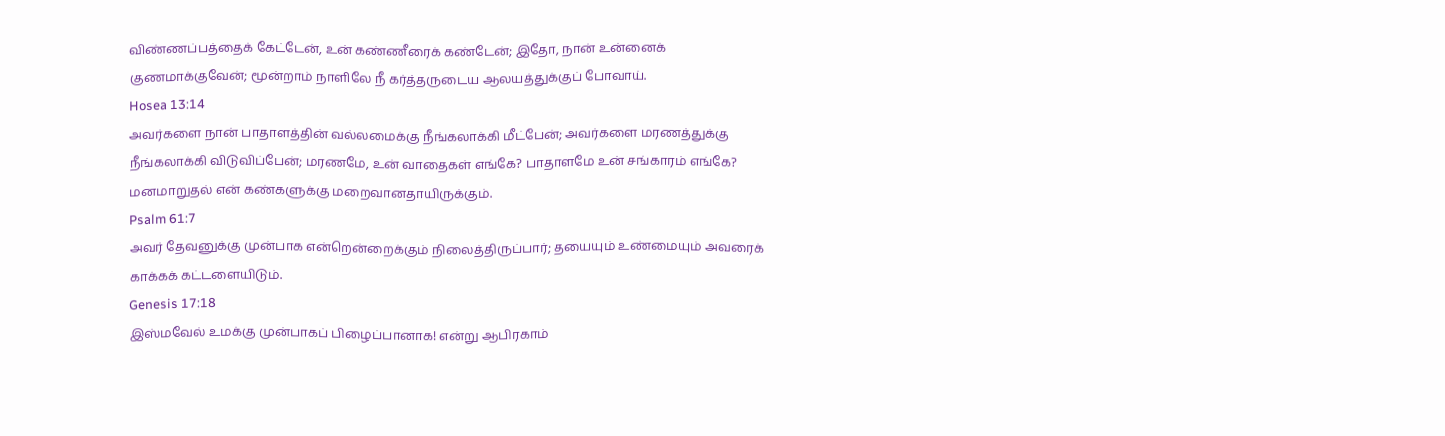விண்ணப்பத்தைக் கேட்டேன், உன் கண்ணீரைக் கண்டேன்; இதோ, நான் உன்னைக் குணமாக்குவேன்; மூன்றாம் நாளிலே நீ கர்த்தருடைய ஆலயத்துக்குப் போவாய்.
Hosea 13:14
அவர்களை நான் பாதாளத்தின் வல்லமைக்கு நீங்கலாக்கி மீட்பேன்; அவர்களை மரணத்துக்கு நீங்கலாக்கி விடுவிப்பேன்; மரணமே, உன் வாதைகள் எங்கே? பாதாளமே உன் சங்காரம் எங்கே? மனமாறுதல் என் கண்களுக்கு மறைவானதாயிருக்கும்.
Psalm 61:7
அவர் தேவனுக்கு முன்பாக என்றென்றைக்கும் நிலைத்திருப்பார்; தயையும் உண்மையும் அவரைக் காக்கக் கட்டளையிடும்.
Genesis 17:18
இஸ்மவேல் உமக்கு முன்பாகப் பிழைப்பானாக! என்று ஆபிரகாம்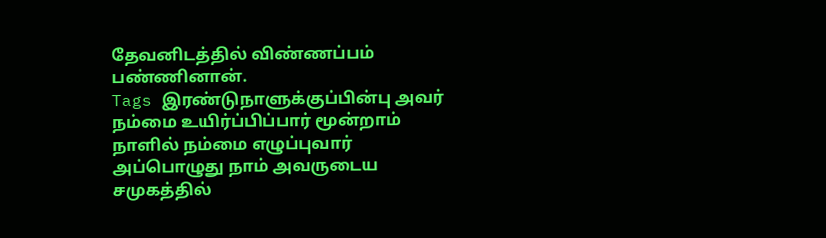தேவனிடத்தில் விண்ணப்பம் பண்ணினான்.
Tags இரண்டுநாளுக்குப்பின்பு அவர் நம்மை உயிர்ப்பிப்பார் மூன்றாம் நாளில் நம்மை எழுப்புவார் அப்பொழுது நாம் அவருடைய சமுகத்தில்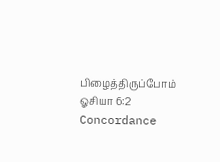பிழைத்திருப்போம்
ஓசியா 6:2 Concordance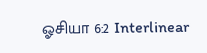ஓசியா 6:2 Interlinear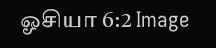ஓசியா 6:2 Image